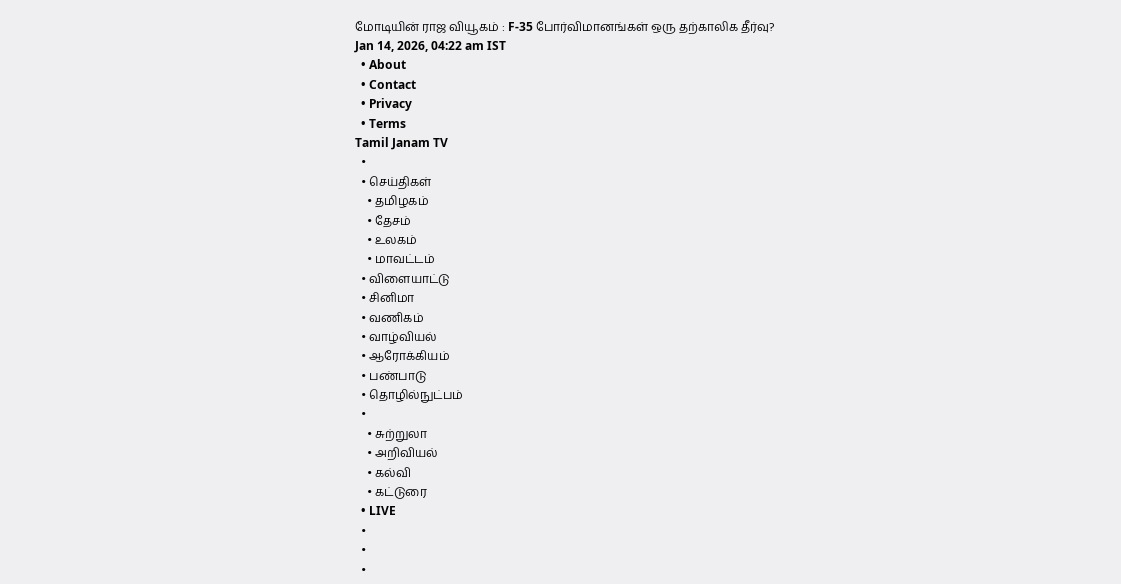மோடியின் ராஜ வியூகம் : F-35 போர்விமானங்கள் ஒரு தற்காலிக தீர்வு?
Jan 14, 2026, 04:22 am IST
  • About
  • Contact
  • Privacy
  • Terms
Tamil Janam TV
  •
  • செய்திகள்
    • தமிழகம்
    • தேசம்
    • உலகம்
    • மாவட்டம்
  • விளையாட்டு
  • சினிமா
  • வணிகம்
  • வாழ்வியல்
  • ஆரோக்கியம்
  • பண்பாடு
  • தொழில்நுட்பம்
  •
    • சுற்றுலா
    • அறிவியல்
    • கல்வி
    • கட்டுரை
  • LIVE
  •
  •
  •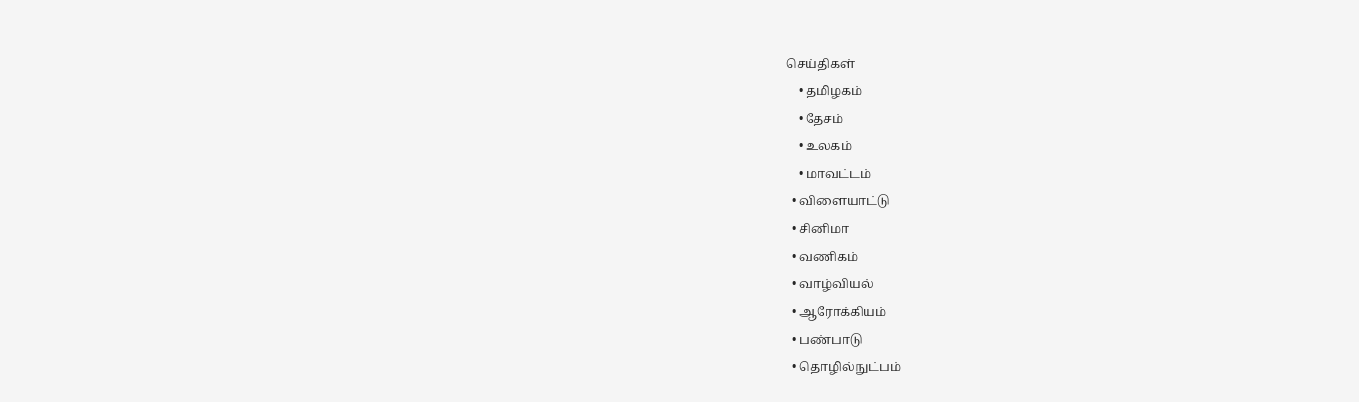செய்திகள்
    • தமிழகம்
    • தேசம்
    • உலகம்
    • மாவட்டம்
  • விளையாட்டு
  • சினிமா
  • வணிகம்
  • வாழ்வியல்
  • ஆரோக்கியம்
  • பண்பாடு
  • தொழில்நுட்பம்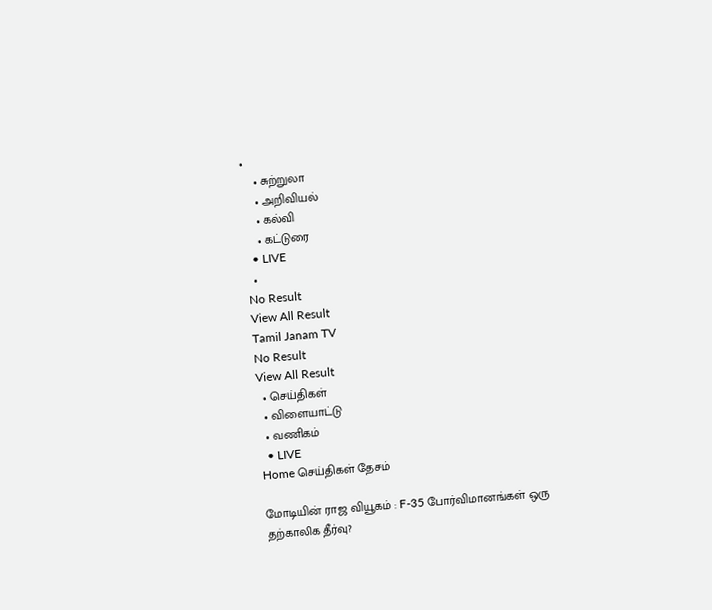•
    • சுற்றுலா
    • அறிவியல்
    • கல்வி
    • கட்டுரை
  • LIVE
  •
No Result
View All Result
Tamil Janam TV
No Result
View All Result
  • செய்திகள்
  • விளையாட்டு
  • வணிகம்
  • LIVE
Home செய்திகள் தேசம்

மோடியின் ராஜ வியூகம் : F-35 போர்விமானங்கள் ஒரு தற்காலிக தீர்வு?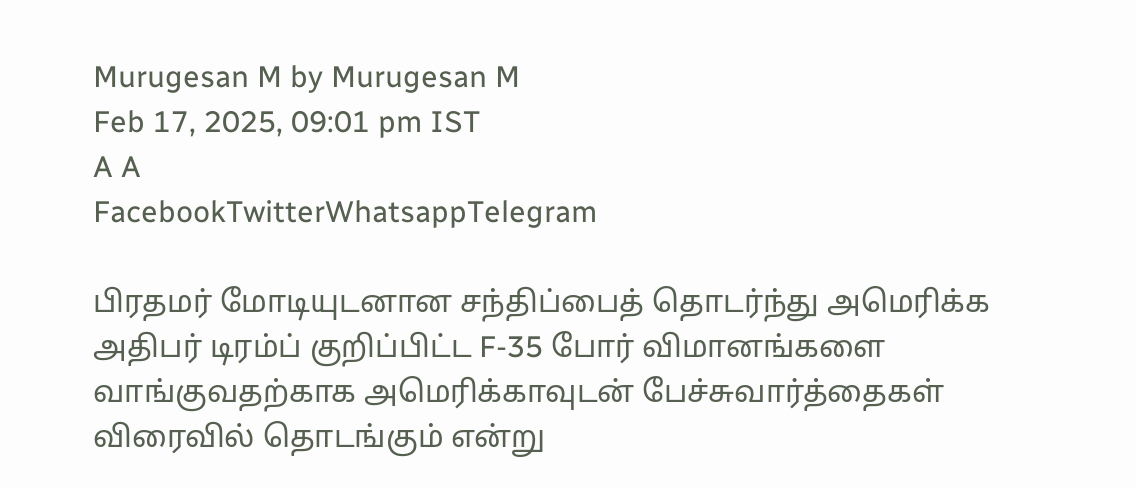Murugesan M by Murugesan M
Feb 17, 2025, 09:01 pm IST
A A
FacebookTwitterWhatsappTelegram

பிரதமர் மோடியுடனான சந்திப்பைத் தொடர்ந்து அமெரிக்க அதிபர் டிரம்ப் குறிப்பிட்ட F-35 போர் விமானங்களை வாங்குவதற்காக அமெரிக்காவுடன் பேச்சுவார்த்தைகள் விரைவில் தொடங்கும் என்று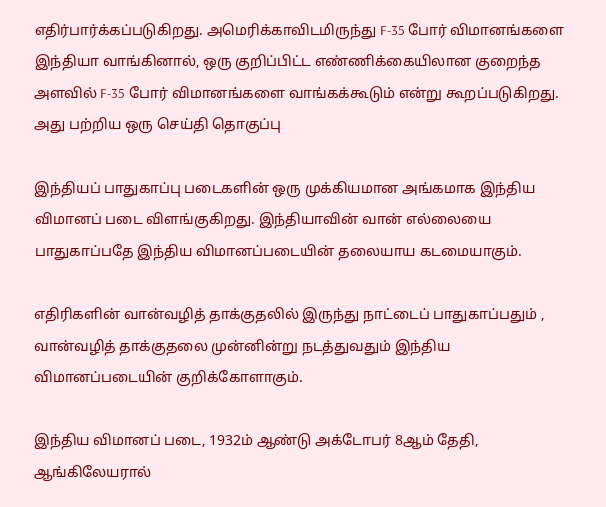எதிர்பார்க்கப்படுகிறது. அமெரிக்காவிடமிருந்து F-35 போர் விமானங்களை இந்தியா வாங்கினால், ஒரு குறிப்பிட்ட எண்ணிக்கையிலான குறைந்த அளவில் F-35 போர் விமானங்களை வாங்கக்கூடும் என்று கூறப்படுகிறது. அது பற்றிய ஒரு செய்தி தொகுப்பு

இந்தியப் பாதுகாப்பு படைகளின் ஒரு முக்கியமான அங்கமாக இந்திய விமானப் படை விளங்குகிறது. இந்தியாவின் வான் எல்லையை பாதுகாப்பதே இந்திய விமானப்படையின் தலையாய கடமையாகும்.

எதிரிகளின் வான்வழித் தாக்குதலில் இருந்து நாட்டைப் பாதுகாப்பதும் , வான்வழித் தாக்குதலை முன்னின்று நடத்துவதும் இந்திய விமானப்படையின் குறிக்கோளாகும்.

இந்திய விமானப் படை, 1932ம் ஆண்டு அக்டோபர் 8ஆம் தேதி, ஆங்கிலேயரால்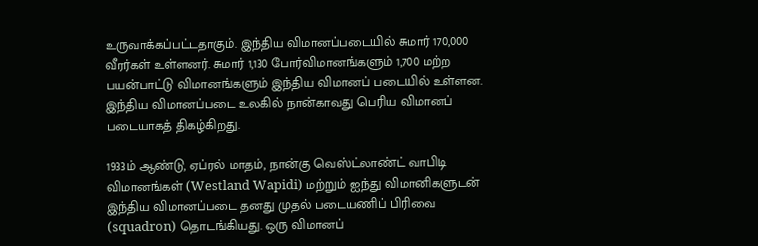உருவாக்கப்பட்டதாகும். இந்திய விமானப்படையில் சுமார் 170,000 வீரர்கள் உள்ளனர். சுமார் 1,130 போர்விமானங்களும் 1,700 மற்ற பயன்பாட்டு விமானங்களும் இந்திய விமானப் படையில் உள்ளன. இந்திய விமானப்படை உலகில் நான்காவது பெரிய விமானப் படையாகத் திகழ்கிறது.

1933ம் ஆண்டு, ஏப்ரல் மாதம், நான்கு வெஸ்ட்லாண்ட் வாபிடி விமானங்கள் (Westland Wapidi) மற்றும் ஐந்து விமானிகளுடன் இந்திய விமானப்படை தனது முதல் படையணிப் பிரிவை (squadron) தொடங்கியது. ஒரு விமானப்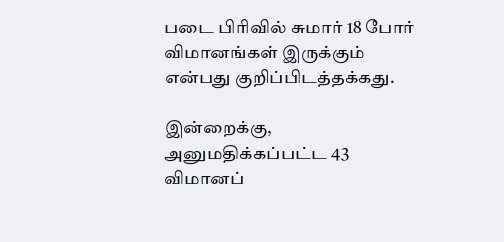படை பிரிவில் சுமார் 18 போர் விமானங்கள் இருக்கும் என்பது குறிப்பிடத்தக்கது.

இன்றைக்கு, அனுமதிக்கப்பட்ட 43 விமானப்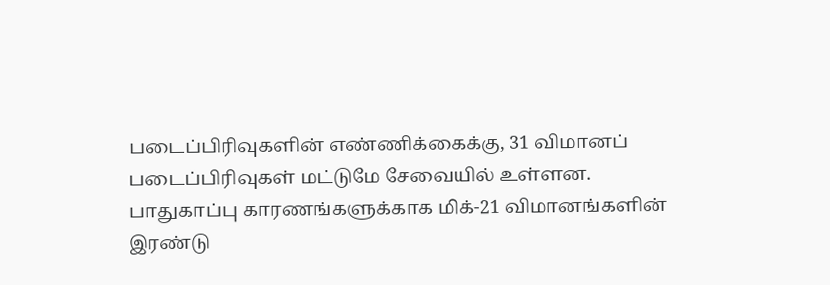படைப்பிரிவுகளின் எண்ணிக்கைக்கு, 31 விமானப் படைப்பிரிவுகள் மட்டுமே சேவையில் உள்ளன. பாதுகாப்பு காரணங்களுக்காக மிக்-21 விமானங்களின் இரண்டு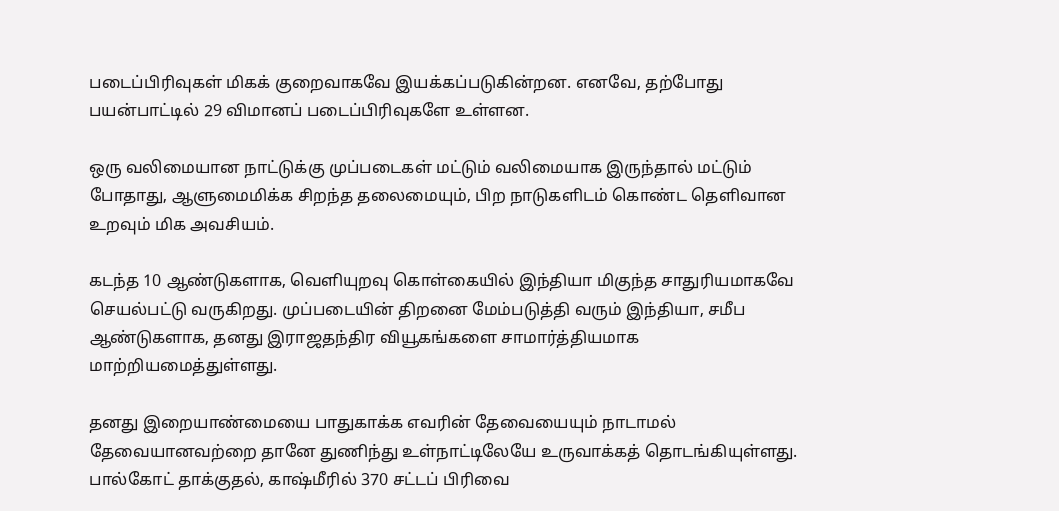படைப்பிரிவுகள் மிகக் குறைவாகவே இயக்கப்படுகின்றன. எனவே, தற்போது பயன்பாட்டில் 29 விமானப் படைப்பிரிவுகளே உள்ளன.

ஒரு வலிமையான நாட்டுக்கு முப்படைகள் மட்டும் வலிமையாக இருந்தால் மட்டும் போதாது, ஆளுமைமிக்க சிறந்த தலைமையும், பிற நாடுகளிடம் கொண்ட தெளிவான உறவும் மிக அவசியம்.

கடந்த 10 ஆண்டுகளாக, வெளியுறவு கொள்கையில் இந்தியா மிகுந்த சாதுரியமாகவே செயல்பட்டு வருகிறது. முப்படையின் திறனை மேம்படுத்தி வரும் இந்தியா, சமீப ஆண்டுகளாக, தனது இராஜதந்திர வியூகங்களை சாமார்த்தியமாக மாற்றியமைத்துள்ளது.

தனது இறையாண்மையை பாதுகாக்க எவரின் தேவையையும் நாடாமல் தேவையானவற்றை தானே துணிந்து உள்நாட்டிலேயே உருவாக்கத் தொடங்கியுள்ளது. பால்கோட் தாக்குதல், காஷ்மீரில் 370 சட்டப் பிரிவை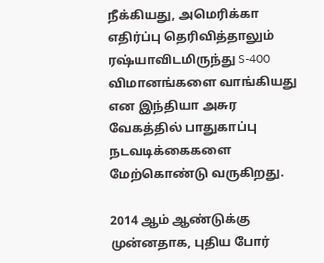நீக்கியது, அமெரிக்கா எதிர்ப்பு தெரிவித்தாலும் ரஷ்யாவிடமிருந்து S-400 விமானங்களை வாங்கியது என இந்தியா அசுர வேகத்தில் பாதுகாப்பு நடவடிக்கைகளை மேற்கொண்டு வருகிறது.

2014 ஆம் ஆண்டுக்கு முன்னதாக, புதிய போர்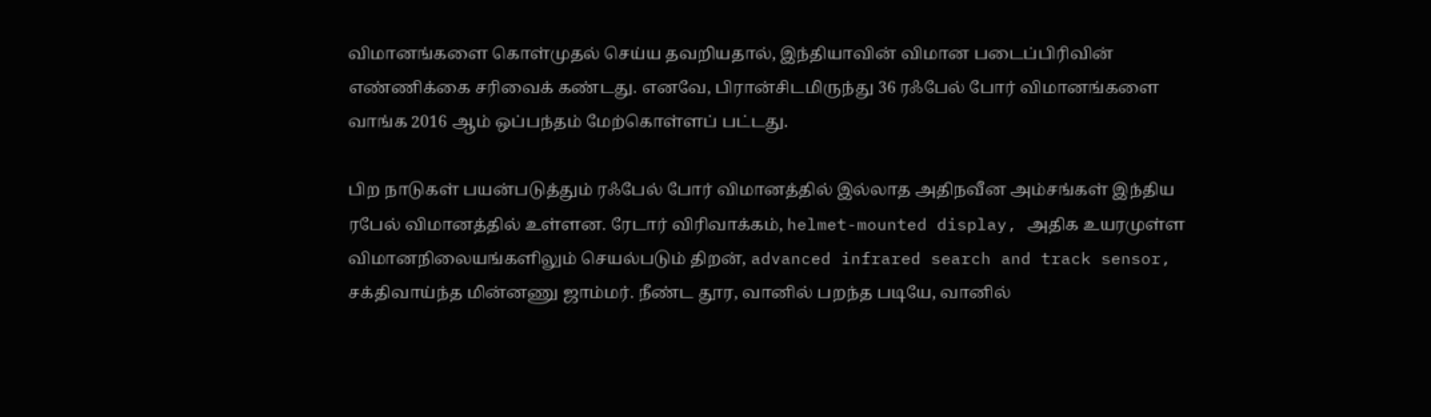விமானங்களை கொள்முதல் செய்ய தவறியதால், இந்தியாவின் விமான படைப்பிரிவின் எண்ணிக்கை சரிவைக் கண்டது. எனவே, பிரான்சிடமிருந்து 36 ரஃபேல் போர் விமானங்களை வாங்க 2016 ஆம் ஒப்பந்தம் மேற்கொள்ளப் பட்டது.

பிற நாடுகள் பயன்படுத்தும் ரஃபேல் போர் விமானத்தில் இல்லாத அதிநவீன அம்சங்கள் இந்திய ரபேல் விமானத்தில் உள்ளன. ரேடார் விரிவாக்கம், helmet-mounted display, அதிக உயரமுள்ள விமானநிலையங்களிலும் செயல்படும் திறன், advanced infrared search and track sensor, சக்திவாய்ந்த மின்னணு ஜாம்மர். நீண்ட தூர, வானில் பறந்த படியே, வானில்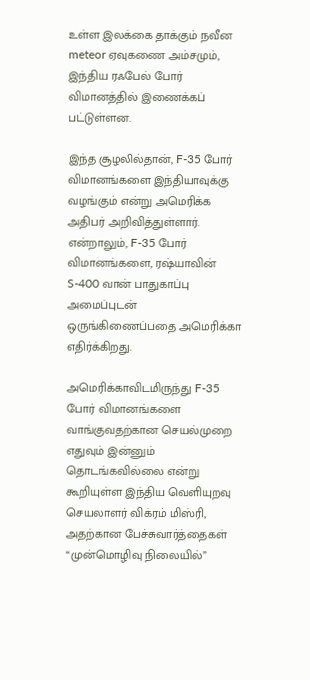உள்ள இலக்கை தாக்கும் நவீன meteor ஏவுகணை அம்சமும், இந்திய ரஃபேல் போர் விமானத்தில் இணைக்கப் பட்டுள்ளன.

இந்த சூழலில்தான், F-35 போர் விமானங்களை இந்தியாவுக்கு வழங்கும் என்று அமெரிக்க அதிபர் அறிவித்துள்ளார். என்றாலும், F-35 போர் விமானங்களை, ரஷ்யாவின் S-400 வான் பாதுகாப்பு அமைப்புடன் ஒருங்கிணைப்பதை அமெரிக்கா எதிர்க்கிறது.

அமெரிக்காவிடமிருந்து F-35 போர் விமானங்களை வாங்குவதற்கான செயல்முறை எதுவும் இன்னும் தொடங்கவில்லை என்று கூறியுள்ள இந்திய வெளியுறவு செயலாளர் விக்ரம் மிஸ்ரி, அதற்கான பேச்சுவார்த்தைகள் “முன்மொழிவு நிலையில்”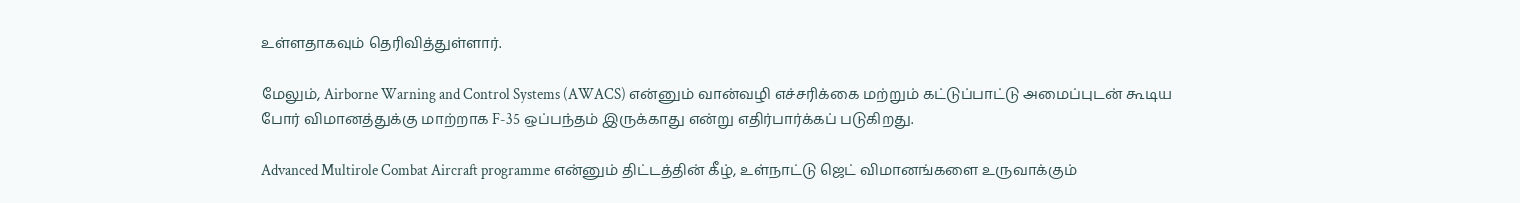உள்ளதாகவும் தெரிவித்துள்ளார்.

மேலும், Airborne Warning and Control Systems (AWACS) என்னும் வான்வழி எச்சரிக்கை மற்றும் கட்டுப்பாட்டு அமைப்புடன் கூடிய போர் விமானத்துக்கு மாற்றாக F-35 ஒப்பந்தம் இருக்காது என்று எதிர்பார்க்கப் படுகிறது.

Advanced Multirole Combat Aircraft programme என்னும் திட்டத்தின் கீழ், உள்நாட்டு ஜெட் விமானங்களை உருவாக்கும்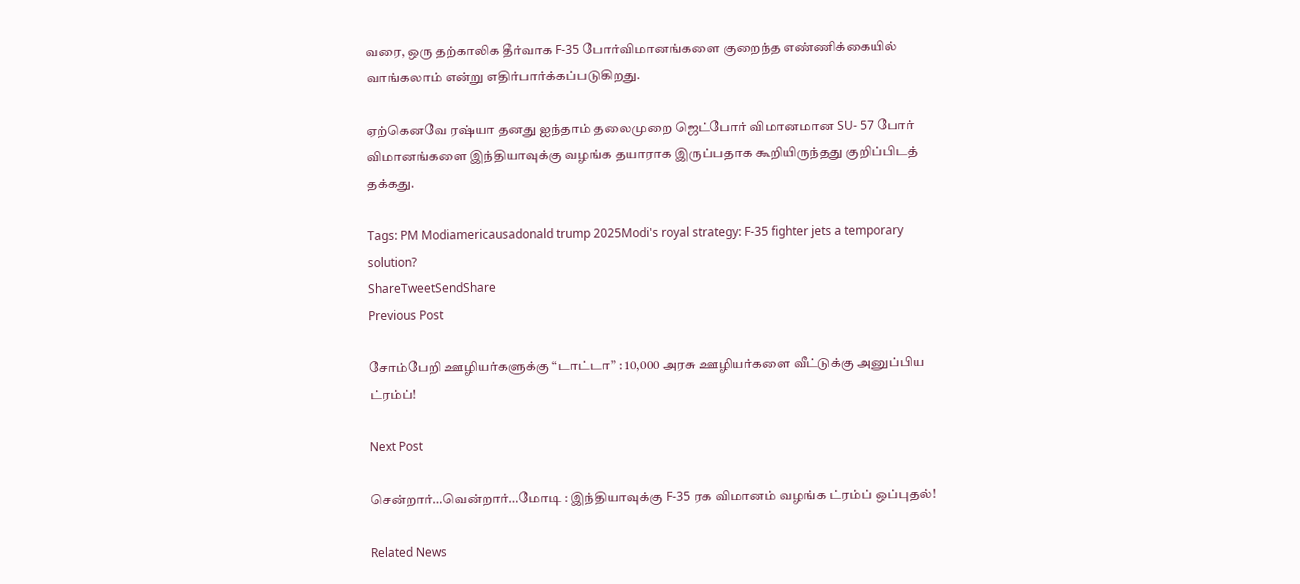வரை, ஒரு தற்காலிக தீர்வாக F-35 போர்விமானங்களை குறைந்த எண்ணிக்கையில் வாங்கலாம் என்று எதிர்பார்க்கப்படுகிறது.

ஏற்கெனவே ரஷ்யா தனது ஐந்தாம் தலைமுறை ஜெட்போர் விமானமான SU- 57 போர் விமானங்களை இந்தியாவுக்கு வழங்க தயாராக இருப்பதாக கூறியிருந்தது குறிப்பிடத் தக்கது.

Tags: PM Modiamericausadonald trump 2025Modi's royal strategy: F-35 fighter jets a temporary solution?
ShareTweetSendShare
Previous Post

சோம்பேறி ஊழியர்களுக்கு “டாட்டா” : 10,000 அரசு ஊழியர்களை வீட்டுக்கு அனுப்பிய ட்ரம்ப்!

Next Post

சென்றார்…வென்றார்…மோடி : இந்தியாவுக்கு F-35 ரக விமானம் வழங்க ட்ரம்ப் ஒப்புதல்!

Related News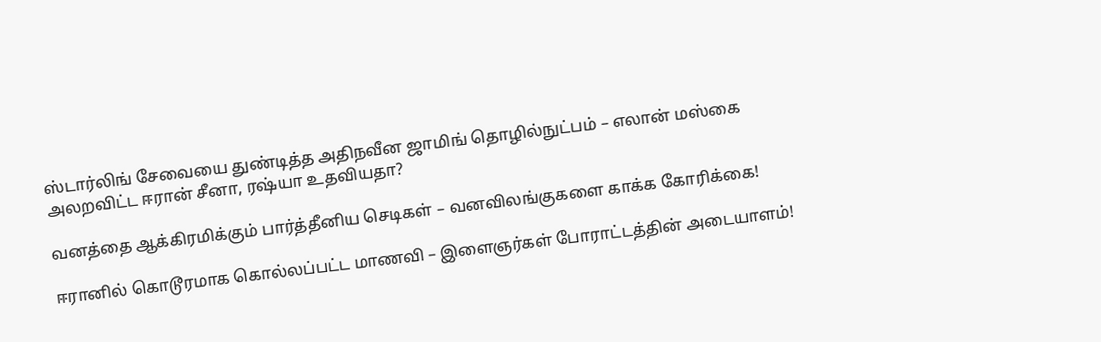ஸ்டார்லிங் சேவையை துண்டித்த அதிநவீன ஜாமிங் தொழில்நுட்பம் – எலான் மஸ்கை அலறவிட்ட ஈரான் சீனா, ரஷ்யா உதவியதா?

வனத்தை ஆக்கிரமிக்கும் பார்த்தீனிய செடிகள் – வனவிலங்குகளை காக்க கோரிக்கை!

ஈரானில் கொடூரமாக கொல்லப்பட்ட மாணவி – இளைஞர்கள் போராட்டத்தின் அடையாளம்!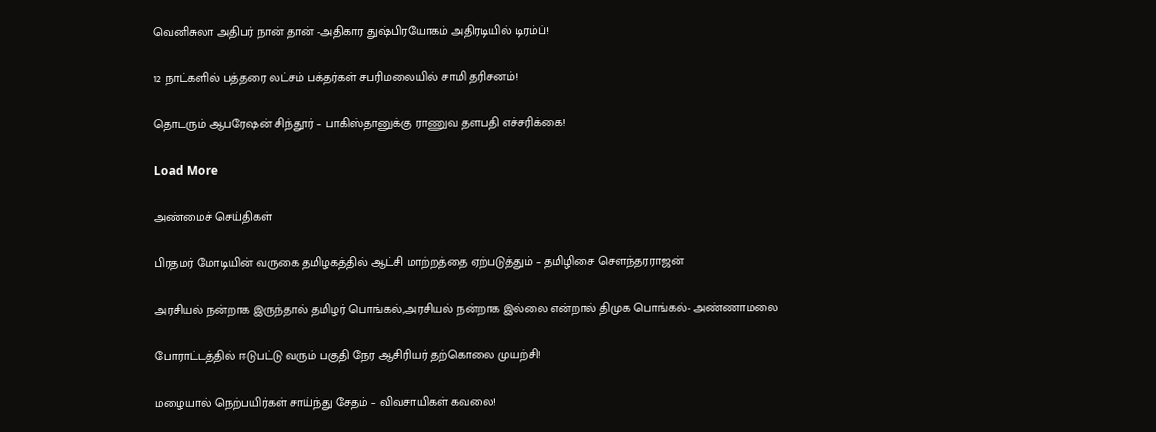வெனிசுலா அதிபர் நான் தான் -அதிகார துஷ்பிரயோகம் அதிரடியில் டிரம்ப்!

12 நாட்களில் பத்தரை லட்சம் பக்தர்கள் சபரிமலையில் சாமி தரிசனம்!

தொடரும் ஆபரேஷன் சிந்தூர் – பாகிஸ்தானுக்கு ராணுவ தளபதி எச்சரிக்கை!

Load More

அண்மைச் செய்திகள்

பிரதமர் மோடியின் வருகை தமிழகத்தில் ஆட்சி மாற்றத்தை ஏற்படுத்தும் – தமிழிசை சௌந்தரராஜன்

அரசியல் நன்றாக இருந்தால் தமிழர் பொங்கல்,அரசியல் நன்றாக இல்லை என்றால் திமுக பொங்கல்- அண்ணாமலை

போராட்டத்தில் ஈடுபட்டு வரும் பகுதி நேர ஆசிரியர் தற்கொலை முயற்சி!

மழையால் நெற்பயிர்கள் சாய்ந்து சேதம் – விவசாயிகள் கவலை!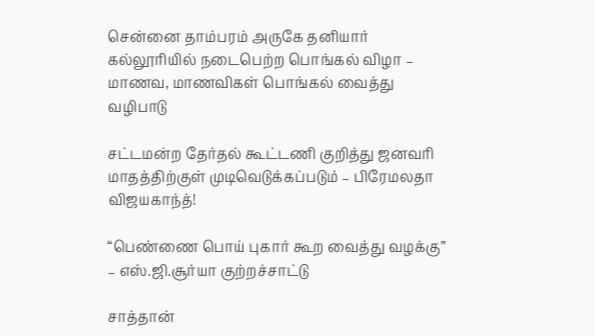சென்னை தாம்பரம் அருகே தனியார் கல்லூரியில் நடைபெற்ற பொங்கல் விழா – மாணவ, மாணவிகள் பொங்கல் வைத்து வழிபாடு

சட்டமன்ற தேர்தல் கூட்டணி குறித்து ஜனவரி மாதத்திற்குள் முடிவெடுக்கப்படும் – பிரேமலதா விஜயகாந்த்!

“பெண்ணை பொய் புகார் கூற வைத்து வழக்கு” – எஸ்.ஜி.சூர்யா குற்றச்சாட்டு

சாத்தான்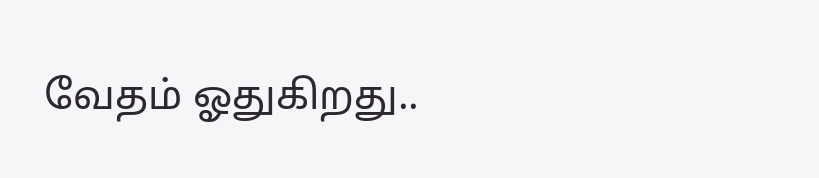வேதம் ஓதுகிறது..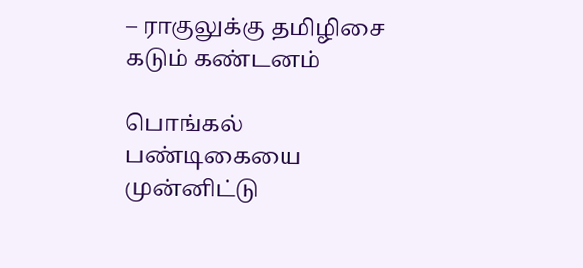– ராகுலுக்கு தமிழிசை கடும் கண்டனம்

பொங்கல் பண்டிகையை முன்னிட்டு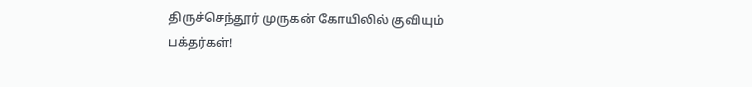திருச்செந்தூர் முருகன் கோயிலில் குவியும் பக்தர்கள்!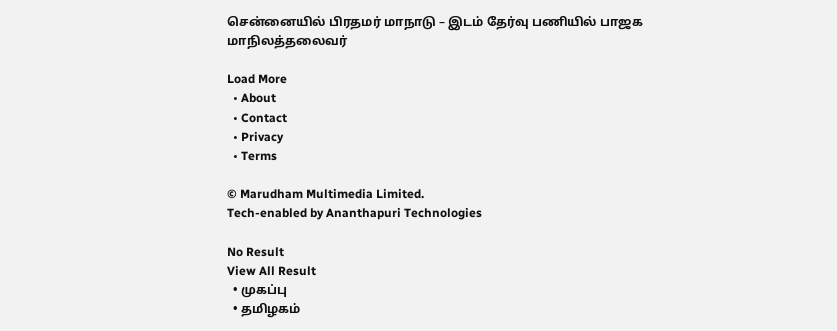சென்னையில் பிரதமர் மாநாடு – இடம் தேர்வு பணியில் பாஜக மாநிலத்தலைவர்

Load More
  • About
  • Contact
  • Privacy
  • Terms

© Marudham Multimedia Limited.
Tech-enabled by Ananthapuri Technologies

No Result
View All Result
  • முகப்பு
  • தமிழகம்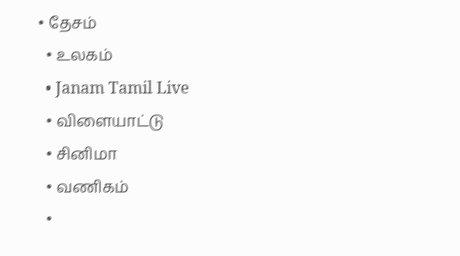• தேசம்
  • உலகம்
  • Janam Tamil Live
  • விளையாட்டு
  • சினிமா
  • வணிகம்
  •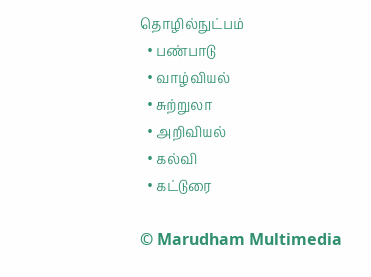தொழில்நுட்பம்
  • பண்பாடு
  • வாழ்வியல்
  • சுற்றுலா
  • அறிவியல்
  • கல்வி
  • கட்டுரை

© Marudham Multimedia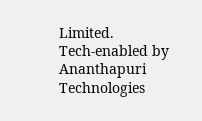Limited.
Tech-enabled by Ananthapuri Technologies